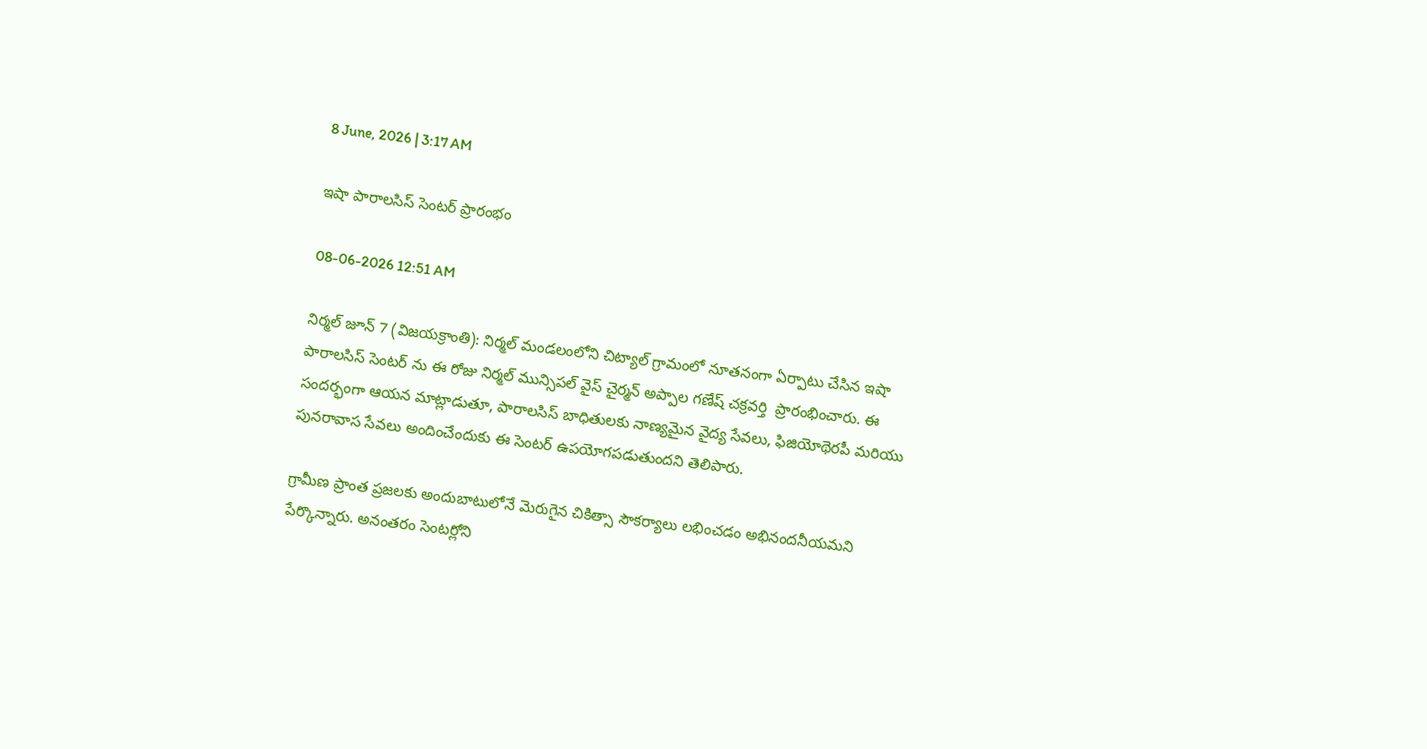8 June, 2026 | 3:17 AM

ఇషా పారాలసిస్ సెంటర్ ప్రారంభం

08-06-2026 12:51 AM

నిర్మల్ జూన్ 7 (విజయక్రాంతి): నిర్మల్ మండలంలోని చిట్యాల్ గ్రామంలో నూతనంగా ఏర్పాటు చేసిన ఇషా పారాలసిస్ సెంటర్ ను ఈ రోజు నిర్మల్ మున్సిపల్ వైస్ చైర్మన్ అప్పాల గణేష్ చక్రవర్తి  ప్రారంభించారు. ఈ సందర్భంగా ఆయన మాట్లాడుతూ, పారాలసిస్ బాధితులకు నాణ్యమైన వైద్య సేవలు, ఫిజియోథెరపీ మరియు పునరావాస సేవలు అందించేందుకు ఈ సెంటర్ ఉపయోగపడుతుందని తెలిపారు.

గ్రామీణ ప్రాంత ప్రజలకు అందుబాటులోనే మెరుగైన చికిత్సా సౌకర్యాలు లభించడం అభినందనీయమని పేర్కొన్నారు. అనంతరం సెంటర్లోని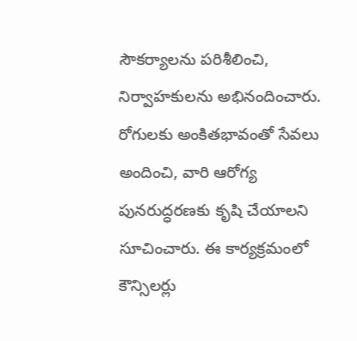సౌకర్యాలను పరిశీలించి, నిర్వాహకులను అభినందించారు. రోగులకు అంకితభావంతో సేవలు అందించి, వారి ఆరోగ్య పునరుద్ధరణకు కృషి చేయాలని సూచించారు. ఈ కార్యక్రమంలో కౌన్సిలర్లు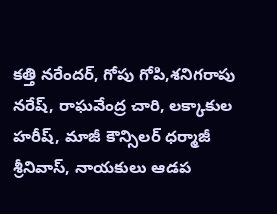కత్తి నరేందర్, గోపు గోపి,శనిగరాపు నరేష్, రాఘవేంద్ర చారి, లక్కాకుల హరీష్, మాజీ కౌన్సిలర్ ధర్మాజీ శ్రీనివాస్, నాయకులు ఆడప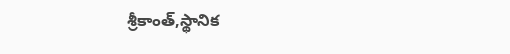శ్రీకాంత్,స్థానిక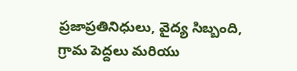ప్రజాప్రతినిధులు, వైద్య సిబ్బంది, గ్రామ పెద్దలు మరియు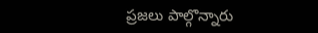ప్రజలు పాల్గొన్నారు